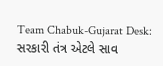Team Chabuk-Gujarat Desk: સરકારી તંત્ર એટલે સાવ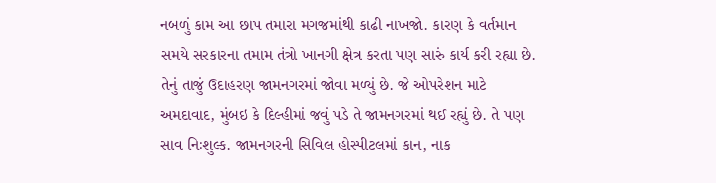નબળું કામ આ છાપ તમારા મગજમાંથી કાઢી નાખજો. કારણ કે વર્તમાન સમયે સરકારના તમામ તંત્રો ખાનગી ક્ષેત્ર કરતા પણ સારું કાર્ય કરી રહ્યા છે. તેનું તાજું ઉદાહરણ જામનગરમાં જોવા મળ્યું છે. જે ઓપરેશન માટે અમદાવાદ, મુંબઇ કે દિલ્હીમાં જવું પડે તે જામનગરમાં થઈ રહ્યું છે. તે પણ સાવ નિઃશુલ્ક. જામનગરની સિવિલ હોસ્પીટલમાં કાન, નાક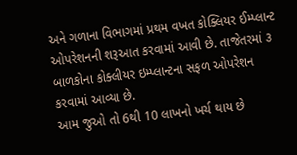અને ગળાના વિભાગમાં પ્રથમ વખત કોક્લિયર ઈમ્પ્લાન્ટ ઓપરેશનની શરૂઆત કરવામાં આવી છે. તાજેતરમાં ૩ બાળકોના કોક્લીયર ઇમ્પ્લાન્ટના સફળ ઓપરેશન કરવામાં આવ્યા છે.
આમ જુઓ તો 6થી 10 લાખનો ખર્ચ થાય છે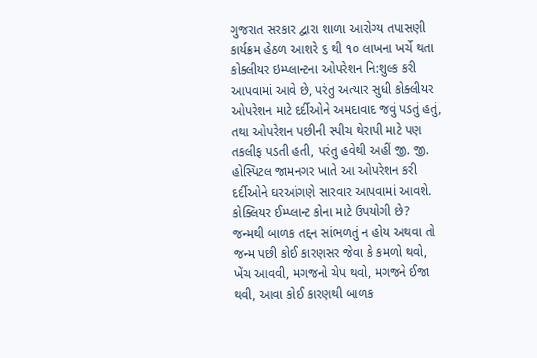ગુજરાત સરકાર દ્વારા શાળા આરોગ્ય તપાસણી કાર્યક્રમ હેઠળ આશરે ૬ થી ૧૦ લાખના ખર્ચે થતા કોક્લીયર ઇમ્પ્લાન્ટના ઓપરેશન નિ:શુલ્ક કરી આપવામાં આવે છે, પરંતુ અત્યાર સુધી કોક્લીયર ઓપરેશન માટે દર્દીઓને અમદાવાદ જવું પડતું હતું, તથા ઓપરેશન પછીની સ્પીચ થેરાપી માટે પણ તકલીફ પડતી હતી, પરંતુ હવેથી અહીં જી. જી. હોસ્પિટલ જામનગર ખાતે આ ઓપરેશન કરી દર્દીઓને ઘરઆંગણે સારવાર આપવામાં આવશે.
કોક્લિયર ઈમ્પ્લાન્ટ કોના માટે ઉપયોગી છે?
જન્મથી બાળક તદ્દન સાંભળતું ન હોય અથવા તો જન્મ પછી કોઈ કારણસર જેવા કે કમળો થવો, ખેંચ આવવી, મગજનો ચેપ થવો, મગજને ઈજા થવી, આવા કોઈ કારણથી બાળક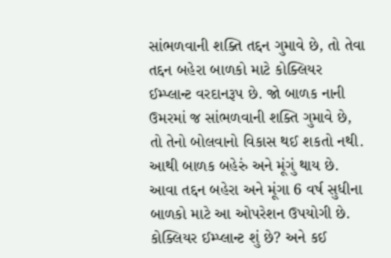સાંભળવાની શક્તિ તદ્દન ગુમાવે છે, તો તેવા તદ્દન બહેરા બાળકો માટે કોક્લિયર ઈમ્પ્લાન્ટ વરદાનરૂપ છે. જો બાળક નાની ઉમરમાં જ સાંભળવાની શક્તિ ગુમાવે છે, તો તેનો બોલવાનો વિકાસ થઈ શકતો નથી. આથી બાળક બહેરું અને મૂંગું થાય છે. આવા તદ્દન બહેરા અને મૂંગા 6 વર્ષ સુધીના બાળકો માટે આ ઓપરેશન ઉપયોગી છે.
કોક્લિયર ઈમ્પ્લાન્ટ શું છે? અને કઈ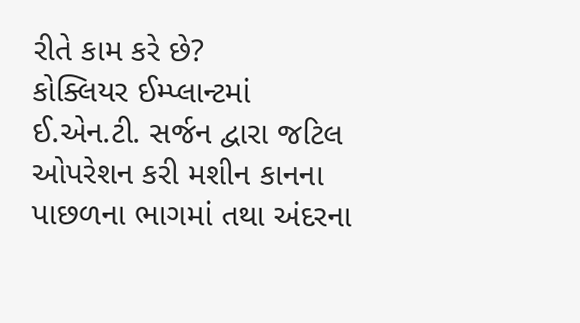રીતે કામ કરે છે?
કોક્લિયર ઈમ્પ્લાન્ટમાં ઈ.એન.ટી. સર્જન દ્વારા જટિલ ઓપરેશન કરી મશીન કાનના પાછળના ભાગમાં તથા અંદરના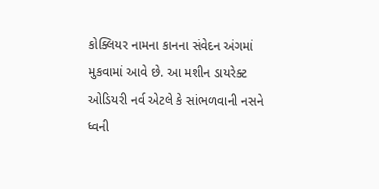કોક્લિયર નામના કાનના સંવેદન અંગમાં મુકવામાં આવે છે. આ મશીન ડાયરેક્ટ ઓડિયરી નર્વ એટલે કે સાંભળવાની નસને ધ્વની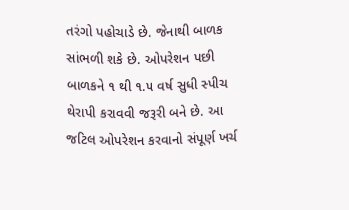તરંગો પહોચાડે છે. જેનાથી બાળક સાંભળી શકે છે. ઓપરેશન પછી બાળકને ૧ થી ૧.૫ વર્ષ સુધી સ્પીચ થેરાપી કરાવવી જરૂરી બને છે. આ જટિલ ઓપરેશન કરવાનો સંપૂર્ણ ખર્ચ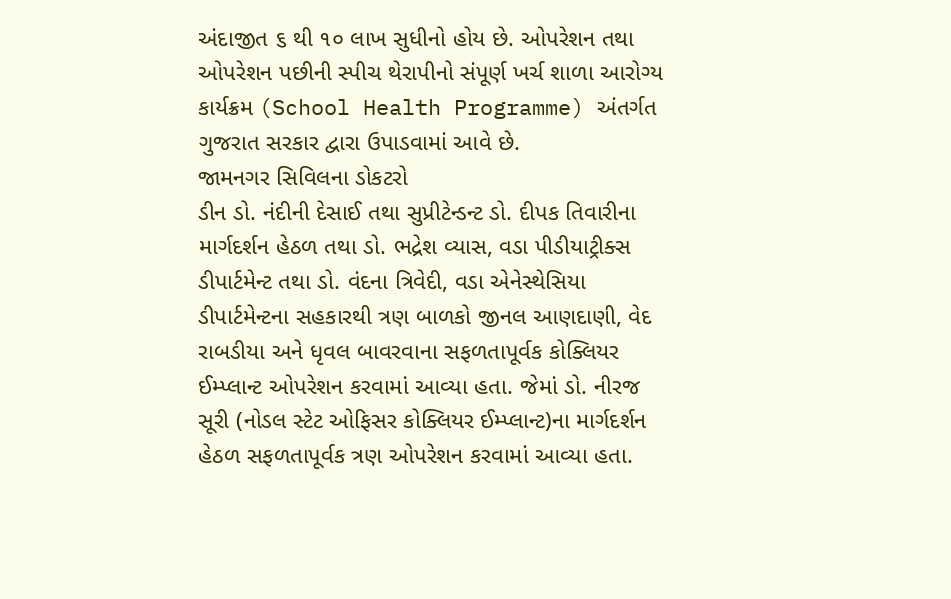અંદાજીત ૬ થી ૧૦ લાખ સુધીનો હોય છે. ઓપરેશન તથા ઓપરેશન પછીની સ્પીચ થેરાપીનો સંપૂર્ણ ખર્ચ શાળા આરોગ્ય કાર્યક્રમ (School Health Programme) અંતર્ગત ગુજરાત સરકાર દ્વારા ઉપાડવામાં આવે છે.
જામનગર સિવિલના ડોકટરો
ડીન ડો. નંદીની દેસાઈ તથા સુપ્રીટેન્ડન્ટ ડો. દીપક તિવારીના માર્ગદર્શન હેઠળ તથા ડો. ભદ્રેશ વ્યાસ, વડા પીડીયાટ્રીક્સ ડીપાર્ટમેન્ટ તથા ડો. વંદના ત્રિવેદી, વડા એનેસ્થેસિયા ડીપાર્ટમેન્ટના સહકારથી ત્રણ બાળકો જીનલ આણદાણી, વેદ રાબડીયા અને ધૃવલ બાવરવાના સફળતાપૂર્વક કોક્લિયર ઈમ્પ્લાન્ટ ઓપરેશન કરવામાં આવ્યા હતા. જેમાં ડો. નીરજ સૂરી (નોડલ સ્ટેટ ઓફિસર કોક્લિયર ઈમ્પ્લાન્ટ)ના માર્ગદર્શન હેઠળ સફળતાપૂર્વક ત્રણ ઓપરેશન કરવામાં આવ્યા હતા.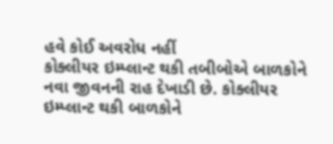હવે કોઈ અવરોધ નહીં
કોક્લીયર ઇમ્પ્લાન્ટ થકી તબીબોએ બાળકોને નવા જીવનની રાહ દેખાડી છે. કોક્લીયર ઇમ્પ્લાન્ટ થકી બાળકોને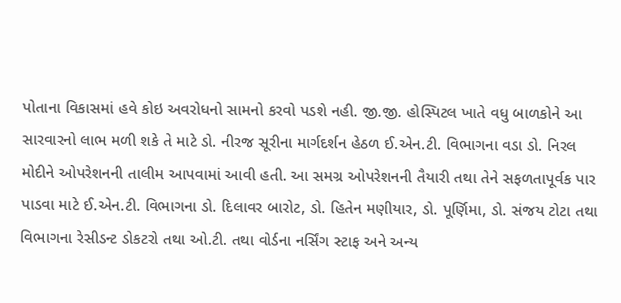પોતાના વિકાસમાં હવે કોઇ અવરોધનો સામનો કરવો પડશે નહી. જી.જી. હોસ્પિટલ ખાતે વધુ બાળકોને આ સારવારનો લાભ મળી શકે તે માટે ડો. નીરજ સૂરીના માર્ગદર્શન હેઠળ ઈ.એન.ટી. વિભાગના વડા ડો. નિરલ મોદીને ઓપરેશનની તાલીમ આપવામાં આવી હતી. આ સમગ્ર ઓપરેશનની તૈયારી તથા તેને સફળતાપૂર્વક પાર પાડવા માટે ઈ.એન.ટી. વિભાગના ડો. દિલાવર બારોટ, ડો. હિતેન મણીયાર, ડો. પૂર્ણિમા, ડો. સંજય ટોટા તથા વિભાગના રેસીડન્ટ ડોકટરો તથા ઓ.ટી. તથા વોર્ડના નર્સિંગ સ્ટાફ અને અન્ય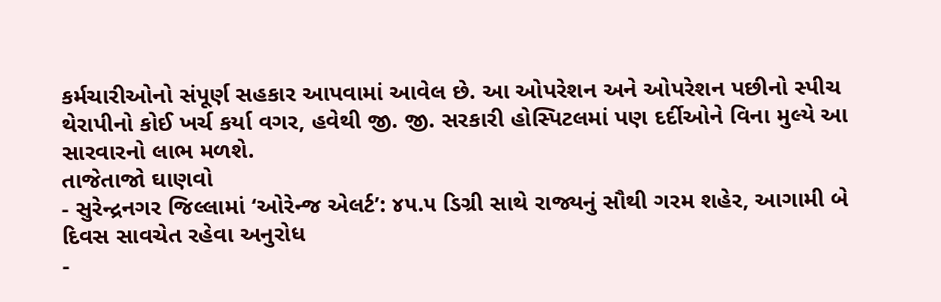કર્મચારીઓનો સંપૂર્ણ સહકાર આપવામાં આવેલ છે. આ ઓપરેશન અને ઓપરેશન પછીનો સ્પીચ થેરાપીનો કોઈ ખર્ચ કર્યા વગર, હવેથી જી. જી. સરકારી હોસ્પિટલમાં પણ દર્દીઓને વિના મુલ્યે આ સારવારનો લાભ મળશે.
તાજેતાજો ઘાણવો
- સુરેન્દ્રનગર જિલ્લામાં ‘ઓરેન્જ એલર્ટ’: ૪૫.૫ ડિગ્રી સાથે રાજ્યનું સૌથી ગરમ શહેર, આગામી બે દિવસ સાવચેત રહેવા અનુરોધ
-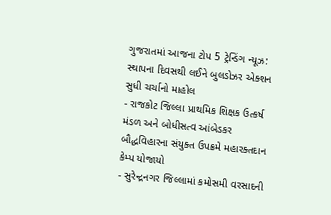ગુજરાતમાં આજના ટોપ 5 ટ્રેન્ડિંગ ન્યૂઝ: સ્થાપના દિવસથી લઈને બુલડોઝર એક્શન સુધી ચર્ચાનો માહોલ
- રાજકોટ જિલ્લા પ્રાથમિક શિક્ષક ઉત્કર્ષ મંડળ અને બોધીસત્વ આંબેડકર બૌદ્ધવિહારના સંયુક્ત ઉપક્રમે મહારક્તદાન કેમ્પ યોજાયો
- સુરેન્દ્રનગર જિલ્લામાં કમોસમી વરસાદની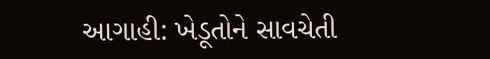આગાહી: ખેડૂતોને સાવચેતી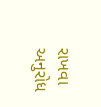રાખવા અનુરોધ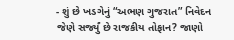- શું છે ખડગેનું “અભણ ગુજરાત” નિવેદન જેણે સર્જ્યું છે રાજકીય તોફાન? જાણો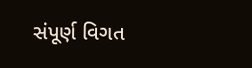સંપૂર્ણ વિગત